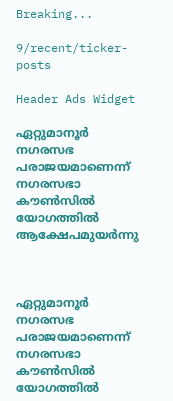Breaking...

9/recent/ticker-posts

Header Ads Widget

ഏറ്റുമാനൂര്‍ നഗരസഭ പരാജയമാണെന്ന് നഗരസഭാ കൗണ്‍സില്‍ യോഗത്തില്‍ ആക്ഷേപമുയര്‍ന്നു



ഏറ്റുമാനൂര്‍ നഗരസഭ പരാജയമാണെന്ന് നഗരസഭാ കൗണ്‍സില്‍ യോഗത്തില്‍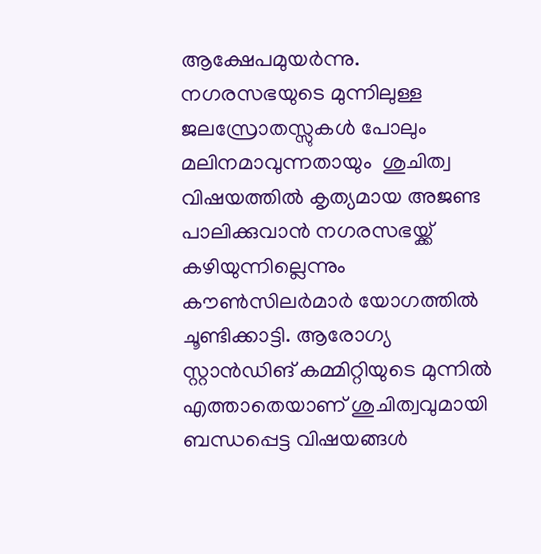ആക്ഷേപമുയര്‍ന്നു. നഗരസഭയുടെ മുന്നിലുള്ള ജലസ്രോതസ്സുകള്‍ പോലും മലിനമാവുന്നതായും  ശുചിത്വ വിഷയത്തില്‍ കൃത്യമായ അജണ്ട പാലിക്കുവാന്‍ നഗരസഭയ്ക്ക് കഴിയുന്നില്ലെന്നും കൗണ്‍സിലര്‍മാര്‍ യോഗത്തില്‍ ചൂണ്ടിക്കാട്ടി. ആരോഗ്യ സ്റ്റാന്‍ഡിങ് കമ്മിറ്റിയുടെ മുന്നില്‍ എത്താതെയാണ് ശുചിത്വവുമായി ബന്ധപ്പെട്ട വിഷയങ്ങള്‍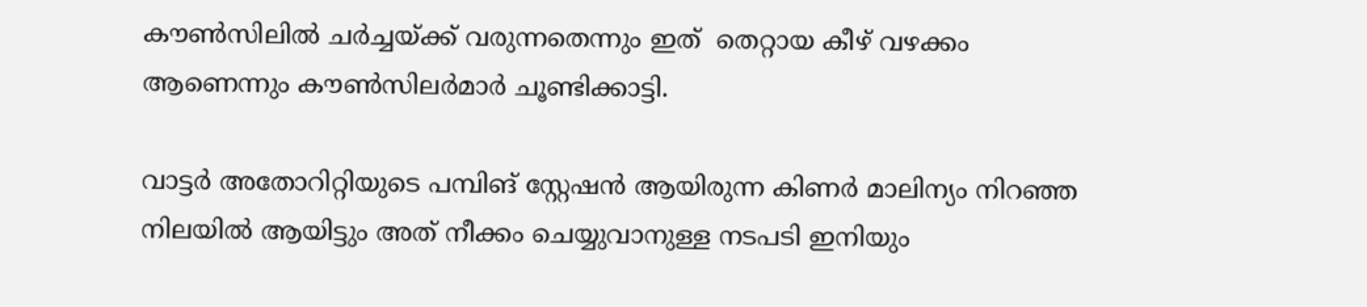കൗണ്‍സിലില്‍ ചര്‍ച്ചയ്ക്ക് വരുന്നതെന്നും ഇത്  തെറ്റായ കീഴ് വഴക്കം ആണെന്നും കൗണ്‍സിലര്‍മാര്‍ ചൂണ്ടിക്കാട്ടി.

വാട്ടര്‍ അതോറിറ്റിയുടെ പമ്പിങ് സ്റ്റേഷന്‍ ആയിരുന്ന കിണര്‍ മാലിന്യം നിറഞ്ഞ നിലയില്‍ ആയിട്ടും അത് നീക്കം ചെയ്യുവാനുള്ള നടപടി ഇനിയും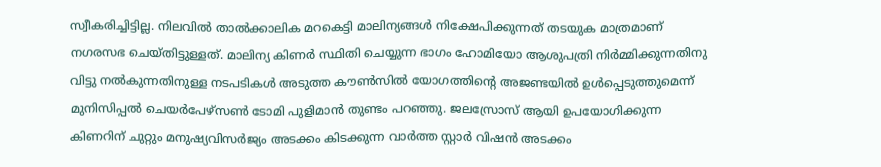സ്വീകരിച്ചിട്ടില്ല. നിലവില്‍ താല്‍ക്കാലിക മറകെട്ടി മാലിന്യങ്ങള്‍ നിക്ഷേപിക്കുന്നത് തടയുക മാത്രമാണ് നഗരസഭ ചെയ്തിട്ടുള്ളത്. മാലിന്യ കിണര്‍ സ്ഥിതി ചെയ്യുന്ന ഭാഗം ഹോമിയോ ആശുപത്രി നിര്‍മ്മിക്കുന്നതിനു വിട്ടു നല്‍കുന്നതിനുള്ള നടപടികള്‍ അടുത്ത കൗണ്‍സില്‍ യോഗത്തിന്റെ അജണ്ടയില്‍ ഉള്‍പ്പെടുത്തുമെന്ന് മുനിസിപ്പല്‍ ചെയര്‍പേഴ്‌സണ്‍ ടോമി പുളിമാന്‍ തുണ്ടം പറഞ്ഞു. ജലസ്രോസ് ആയി ഉപയോഗിക്കുന്ന കിണറിന് ചുറ്റും മനുഷ്യവിസര്‍ജ്യം അടക്കം കിടക്കുന്ന വാര്‍ത്ത സ്റ്റാര്‍ വിഷന്‍ അടക്കം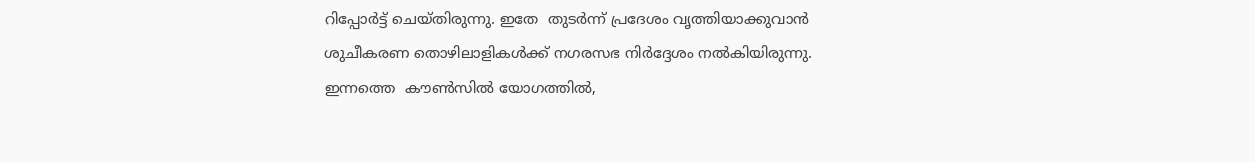റിപ്പോര്‍ട്ട് ചെയ്തിരുന്നു. ഇതേ  തുടര്‍ന്ന് പ്രദേശം വൃത്തിയാക്കുവാന്‍ ശുചീകരണ തൊഴിലാളികള്‍ക്ക് നഗരസഭ നിര്‍ദ്ദേശം നല്‍കിയിരുന്നു. ഇന്നത്തെ  കൗണ്‍സില്‍ യോഗത്തില്‍,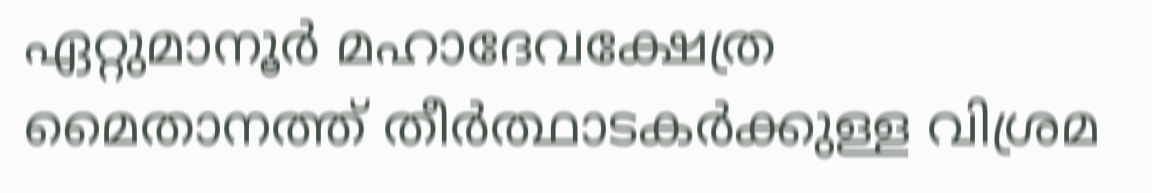ഏറ്റുമാനൂര്‍ മഹാദേവക്ഷേത്ര മൈതാനത്ത് തീര്‍ത്ഥാടകര്‍ക്കുള്ള വിശ്രമ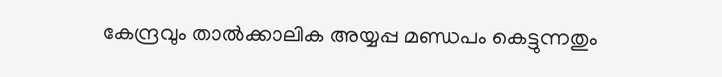കേന്ദ്രവും താല്‍ക്കാലിക അയ്യപ്പ മണ്ഡപം കെട്ടുന്നതും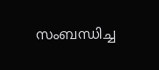സംബന്ധിച്ച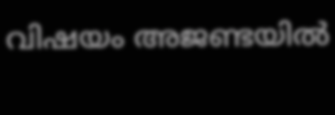വിഷയം അജണ്ടയില്‍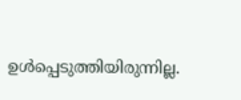ഉള്‍പ്പെടുത്തിയിരുന്നില്ല.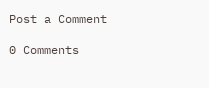Post a Comment

0 Comments